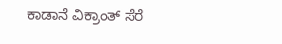ಕಾಡಾನೆ ವಿಕ್ರಾಂತ್ ಸೆರೆ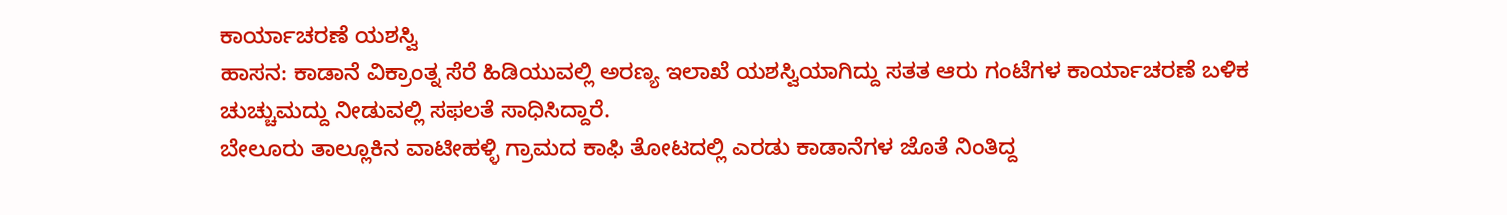ಕಾರ್ಯಾಚರಣೆ ಯಶಸ್ವಿ
ಹಾಸನ: ಕಾಡಾನೆ ವಿಕ್ರಾಂತ್ನ ಸೆರೆ ಹಿಡಿಯುವಲ್ಲಿ ಅರಣ್ಯ ಇಲಾಖೆ ಯಶಸ್ವಿಯಾಗಿದ್ದು ಸತತ ಆರು ಗಂಟೆಗಳ ಕಾರ್ಯಾಚರಣೆ ಬಳಿಕ ಚುಚ್ಚುಮದ್ದು ನೀಡುವಲ್ಲಿ ಸಫಲತೆ ಸಾಧಿಸಿದ್ದಾರೆ.
ಬೇಲೂರು ತಾಲ್ಲೂಕಿನ ವಾಟೀಹಳ್ಳಿ ಗ್ರಾಮದ ಕಾಫಿ ತೋಟದಲ್ಲಿ ಎರಡು ಕಾಡಾನೆಗಳ ಜೊತೆ ನಿಂತಿದ್ದ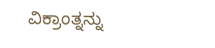ವಿಕ್ರಾಂತ್ನನ್ನು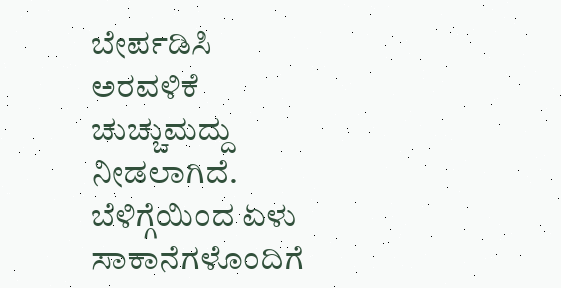ಬೇರ್ಪಡಿಸಿ ಅರವಳಿಕೆ ಚುಚ್ಚುಮದ್ದು ನೀಡಲಾಗಿದೆ.
ಬೆಳಿಗ್ಗೆಯಿಂದ ಏಳು ಸಾಕಾನೆಗಳೊಂದಿಗೆ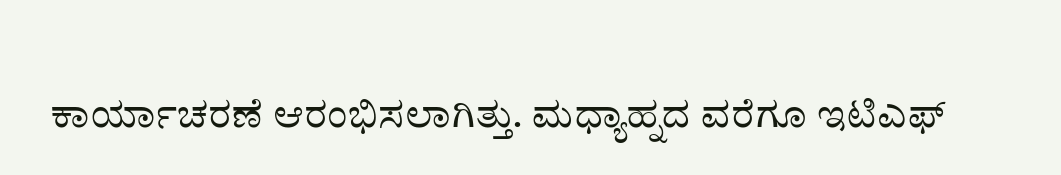ಕಾರ್ಯಾಚರಣೆ ಆರಂಭಿಸಲಾಗಿತ್ತು. ಮಧ್ಯಾಹ್ನದ ವರೆಗೂ ಇಟಿಎಫ್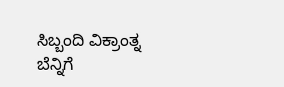ಸಿಬ್ಬಂದಿ ವಿಕ್ರಾಂತ್ನ ಬೆನ್ನಿಗೆ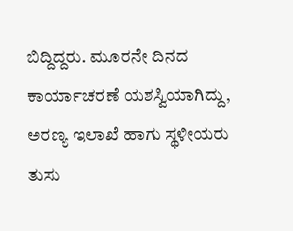ಬಿದ್ದಿದ್ದರು. ಮೂರನೇ ದಿನದ ಕಾರ್ಯಾಚರಣೆ ಯಶಸ್ವಿಯಾಗಿದ್ದು, ಅರಣ್ಯ ಇಲಾಖೆ ಹಾಗು ಸ್ಥಳೀಯರು ತುಸು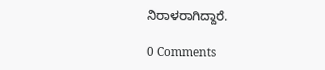ನಿರಾಳರಾಗಿದ್ದಾರೆ.

0 Comments